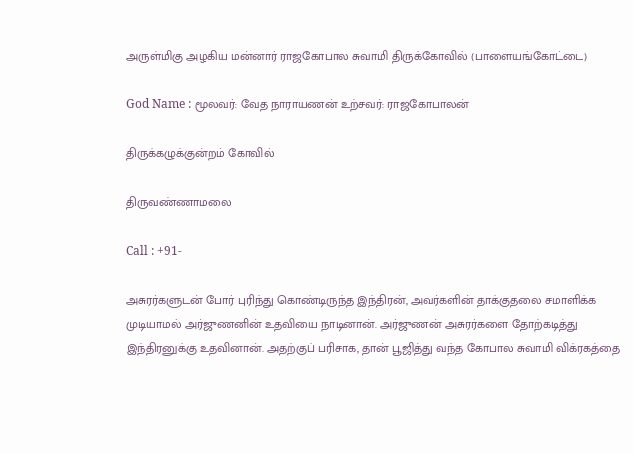அருள்மிகு அழகிய மன்னார் ராஜகோபால சுவாமி திருக்கோவில் (பாளையங்கோட்டை)

God Name : மூலவர்: வேத நாராயணன் உற்சவர்: ராஜகோபாலன்

திருக்கழுக்குன்றம் கோவில்

திருவண்ணாமலை

Call : +91-

அசுரர்களுடன் போர் புரிந்து கொண்டிருந்த இந்திரன், அவர்களின் தாக்குதலை சமாளிக்க முடியாமல் அர்ஜுணனின் உதவியை நாடினான். அர்ஜுணன் அசுரர்களை தோற்கடித்து இந்திரனுக்கு உதவினான். அதற்குப் பரிசாக, தான் பூஜித்து வந்த கோபால சுவாமி விக்ரகத்தை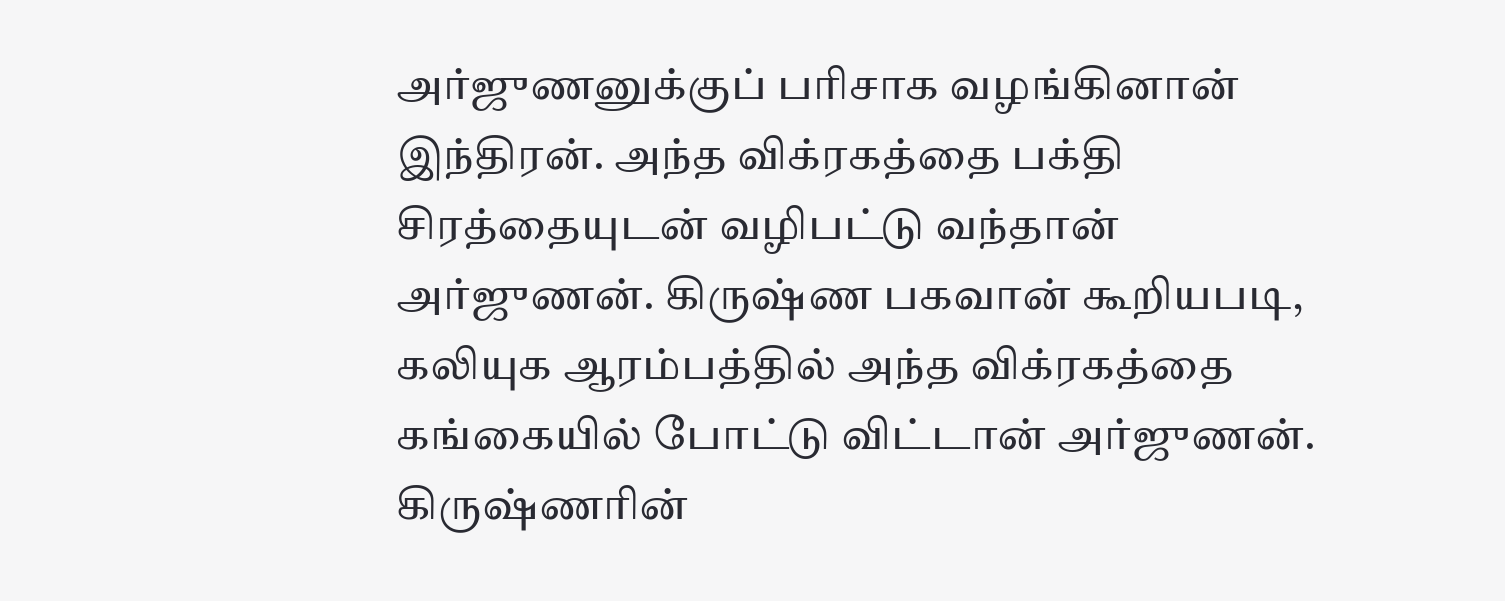அர்ஜுணனுக்குப் பரிசாக வழங்கினான் இந்திரன். அந்த விக்ரகத்தை பக்தி சிரத்தையுடன் வழிபட்டு வந்தான் அர்ஜுணன். கிருஷ்ண பகவான் கூறியபடி, கலியுக ஆரம்பத்தில் அந்த விக்ரகத்தை கங்கையில் போட்டு விட்டான் அர்ஜுணன். கிருஷ்ணரின்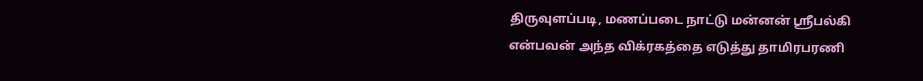திருவுளப்படி, மணப்படை நாட்டு மன்னன் ஸ்ரீபல்கி என்பவன் அந்த விக்ரகத்தை எடுத்து தாமிரபரணி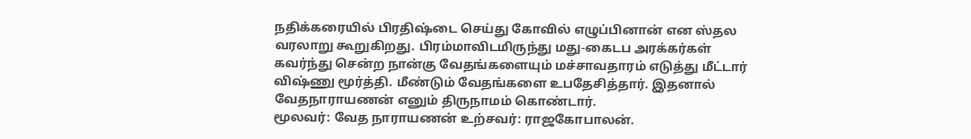நதிக்கரையில் பிரதிஷ்டை செய்து கோவில் எழுப்பினான் என ஸ்தல வரலாறு கூறுகிறது. பிரம்மாவிடமிருந்து மது-கைடப அரக்கர்கள் கவர்ந்து சென்ற நான்கு வேதங்களையும் மச்சாவதாரம் எடுத்து மீட்டார் விஷ்ணு மூர்த்தி. மீண்டும் வேதங்களை உபதேசித்தார். இதனால் வேதநாராயணன் எனும் திருநாமம் கொண்டார்.
மூலவர்: வேத நாராயணன் உற்சவர்: ராஜகோபாலன்.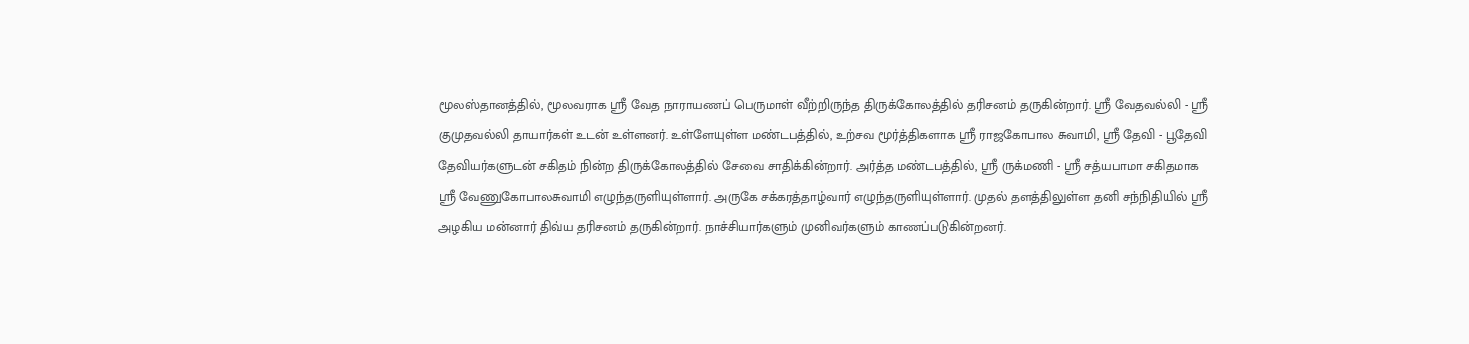மூலஸ்தானத்தில், மூலவராக ஸ்ரீ வேத நாராயணப் பெருமாள் வீற்றிருந்த திருக்கோலத்தில் தரிசனம் தருகின்றார். ஸ்ரீ வேதவல்லி - ஸ்ரீ குமுதவல்லி தாயார்கள் உடன் உள்ளனர். உள்ளேயுள்ள மண்டபத்தில், உற்சவ மூர்த்திகளாக ஸ்ரீ ராஜகோபால சுவாமி, ஸ்ரீ தேவி - பூதேவி தேவியர்களுடன் சகிதம் நின்ற திருக்கோலத்தில் சேவை சாதிக்கின்றார். அர்த்த மண்டபத்தில், ஸ்ரீ ருக்மணி - ஸ்ரீ சத்யபாமா சகிதமாக ஸ்ரீ வேணுகோபாலசுவாமி எழுந்தருளியுள்ளார். அருகே சக்கரத்தாழ்வார் எழுந்தருளியுள்ளார். முதல் தளத்திலுள்ள தனி சந்நிதியில் ஸ்ரீ அழகிய மன்னார் திவ்ய தரிசனம் தருகின்றார். நாச்சியார்களும் முனிவர்களும் காணப்படுகின்றனர்.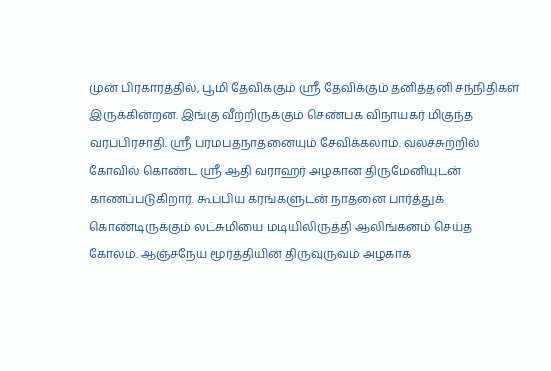முன் பிரகாரத்தில், பூமி தேவிக்கும் ஸ்ரீ தேவிக்கும் தனித்தனி சந்நிதிகள் இருக்கின்றன. இங்கு வீற்றிருக்கும் செண்பக விநாயகர் மிகுந்த வரப்பிரசாதி. ஸ்ரீ பரமபதநாதனையும் சேவிக்கலாம். வலச்சுற்றில் கோவில் கொண்ட ஸ்ரீ ஆதி வராஹர் அழகான திருமேனியுடன் காணப்படுகிறார். கூப்பிய கரங்களுடன் நாதனை பார்த்துக் கொண்டிருக்கும் லட்சுமியை மடியிலிருத்தி ஆலிங்கனம் செய்த கோலம். ஆஞ்சநேய மூர்த்தியின் திருவுருவம் அழகாக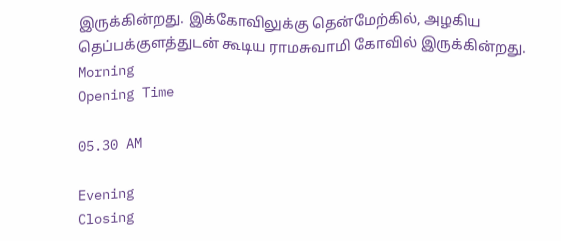இருக்கின்றது. இக்கோவிலுக்கு தென்மேற்கில், அழகிய தெப்பக்குளத்துடன் கூடிய ராமசுவாமி கோவில் இருக்கின்றது.
Morning
Opening Time

05.30 AM

Evening
Closing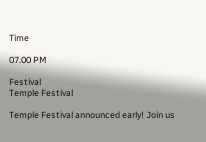Time

07.00 PM

Festival
Temple Festival

Temple Festival announced early! Join us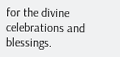for the divine celebrations and blessings.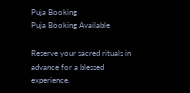Puja Booking
Puja Booking Available

Reserve your sacred rituals in advance for a blessed experience.